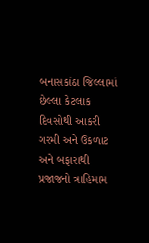બનાસકાંઠા જિલ્લામાં છેલ્લા કેટલાક દિવસોથી આકરી ગરમી અને ઉકળાટ અને બફારાથી પ્રજાજનો ત્રાહિમામ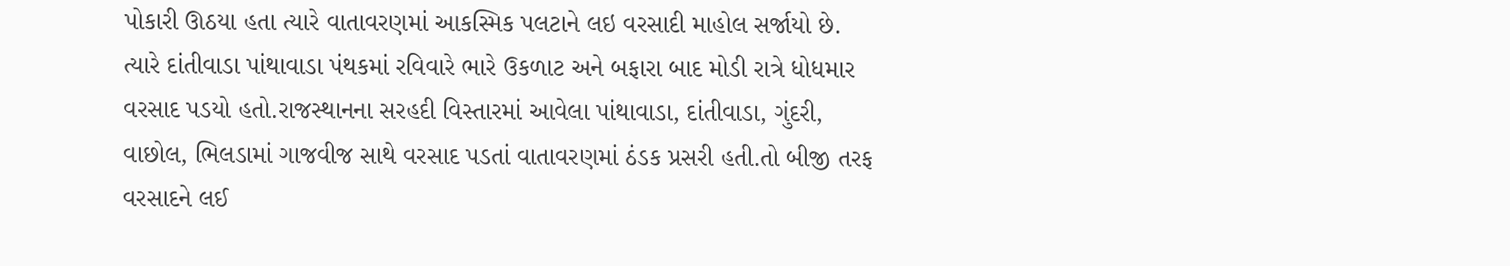પોકારી ઊઠયા હતા ત્યારે વાતાવરણમાં આકસ્મિક પલટાને લઇ વરસાદી માહોલ સર્જાયો છે. ત્યારે દાંતીવાડા પાંથાવાડા પંથકમાં રવિવારે ભારે ઉકળાટ અને બફારા બાદ મોડી રાત્રે ધોધમાર વરસાદ પડયો હતો.રાજસ્થાનના સરહદી વિસ્તારમાં આવેલા પાંથાવાડા, દાંતીવાડા, ગુંદરી, વાછોલ, ભિલડામાં ગાજવીજ સાથે વરસાદ પડતાં વાતાવરણમાં ઠંડક પ્રસરી હતી.તો બીજી તરફ વરસાદને લઈ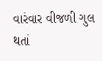વારંવાર વીજળી ગુલ થતાં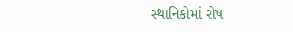સ્થાનિકોમાં રોષ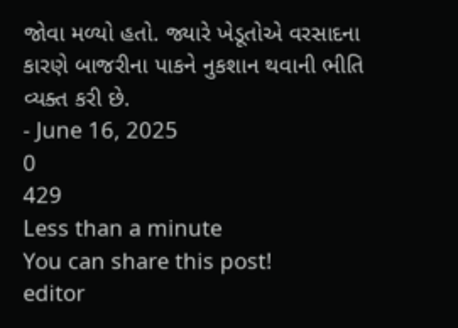જોવા મળ્યો હતો. જ્યારે ખેડૂતોએ વરસાદના કારણે બાજરીના પાકને નુકશાન થવાની ભીતિ વ્યક્ત કરી છે.
- June 16, 2025
0
429
Less than a minute
You can share this post!
editor